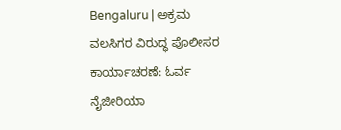Bengaluru | ಅಕ್ರಮ ವಲಸಿಗರ ವಿರುದ್ಧ ಪೊಲೀಸರ ಕಾರ್ಯಾಚರಣೆ: ಓರ್ವ ನೈಜೀರಿಯಾ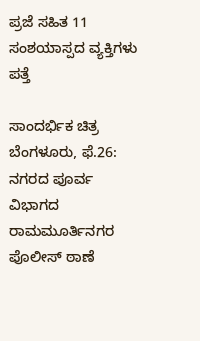ಪ್ರಜೆ ಸಹಿತ 11 ಸಂಶಯಾಸ್ಪದ ವ್ಯಕ್ತಿಗಳು ಪತ್ತೆ

ಸಾಂದರ್ಭಿಕ ಚಿತ್ರ
ಬೆಂಗಳೂರು, ಫೆ.26: ನಗರದ ಪೂರ್ವ ವಿಭಾಗದ ರಾಮಮೂರ್ತಿನಗರ ಪೊಲೀಸ್ ಠಾಣೆ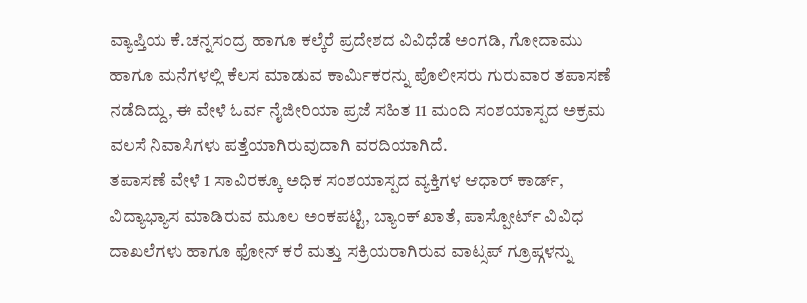ವ್ಯಾಪ್ತಿಯ ಕೆ.ಚನ್ನಸಂದ್ರ ಹಾಗೂ ಕಲ್ಕೆರೆ ಪ್ರದೇಶದ ವಿವಿಧೆಡೆ ಅಂಗಡಿ, ಗೋದಾಮು ಹಾಗೂ ಮನೆಗಳಲ್ಲಿ ಕೆಲಸ ಮಾಡುವ ಕಾರ್ಮಿಕರನ್ನು ಪೊಲೀಸರು ಗುರುವಾರ ತಪಾಸಣೆ ನಡೆದಿದ್ದು, ಈ ವೇಳೆ ಓರ್ವ ನೈಜೀರಿಯಾ ಪ್ರಜೆ ಸಹಿತ 11 ಮಂದಿ ಸಂಶಯಾಸ್ಪದ ಅಕ್ರಮ ವಲಸೆ ನಿವಾಸಿಗಳು ಪತ್ತೆಯಾಗಿರುವುದಾಗಿ ವರದಿಯಾಗಿದೆ.
ತಪಾಸಣೆ ವೇಳೆ 1 ಸಾವಿರಕ್ಕೂ ಅಧಿಕ ಸಂಶಯಾಸ್ಪದ ವ್ಯಕ್ತಿಗಳ ಆಧಾರ್ ಕಾರ್ಡ್, ವಿದ್ಯಾಭ್ಯಾಸ ಮಾಡಿರುವ ಮೂಲ ಅಂಕಪಟ್ಟಿ, ಬ್ಯಾಂಕ್ ಖಾತೆ, ಪಾಸ್ಪೋರ್ಟ್ ವಿವಿಧ ದಾಖಲೆಗಳು ಹಾಗೂ ಫೋನ್ ಕರೆ ಮತ್ತು ಸಕ್ರಿಯರಾಗಿರುವ ವಾಟ್ಸಪ್ ಗ್ರೂಪ್ಗಳನ್ನು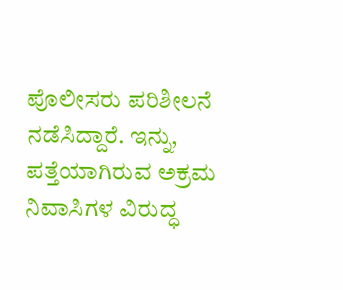ಪೊಲೀಸರು ಪರಿಶೀಲನೆ ನಡೆಸಿದ್ದಾರೆ. ಇನ್ನು, ಪತ್ತೆಯಾಗಿರುವ ಅಕ್ರಮ ನಿವಾಸಿಗಳ ವಿರುದ್ಧ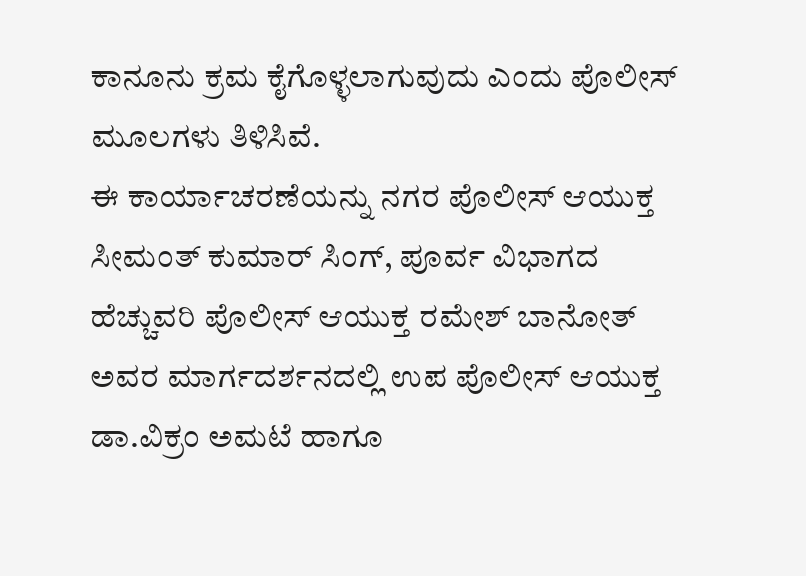ಕಾನೂನು ಕ್ರಮ ಕೈಗೊಳ್ಳಲಾಗುವುದು ಎಂದು ಪೊಲೀಸ್ ಮೂಲಗಳು ತಿಳಿಸಿವೆ.
ಈ ಕಾರ್ಯಾಚರಣೆಯನ್ನು ನಗರ ಪೊಲೀಸ್ ಆಯುಕ್ತ ಸೀಮಂತ್ ಕುಮಾರ್ ಸಿಂಗ್, ಪೂರ್ವ ವಿಭಾಗದ ಹೆಚ್ಚುವರಿ ಪೊಲೀಸ್ ಆಯುಕ್ತ ರಮೇಶ್ ಬಾನೋತ್ ಅವರ ಮಾರ್ಗದರ್ಶನದಲ್ಲಿ ಉಪ ಪೊಲೀಸ್ ಆಯುಕ್ತ ಡಾ.ವಿಕ್ರಂ ಅಮಟೆ ಹಾಗೂ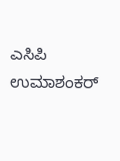ಎಸಿಪಿ ಉಮಾಶಂಕರ್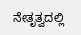ನೇತೃತ್ವದಲ್ಲಿ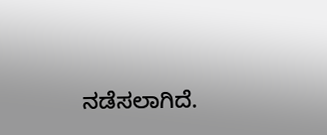ನಡೆಸಲಾಗಿದೆ.